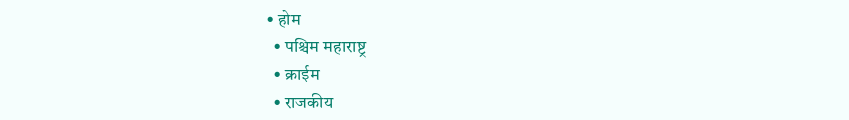• होम
  • पश्चिम महाराष्ट्र
  • क्राईम
  • राजकीय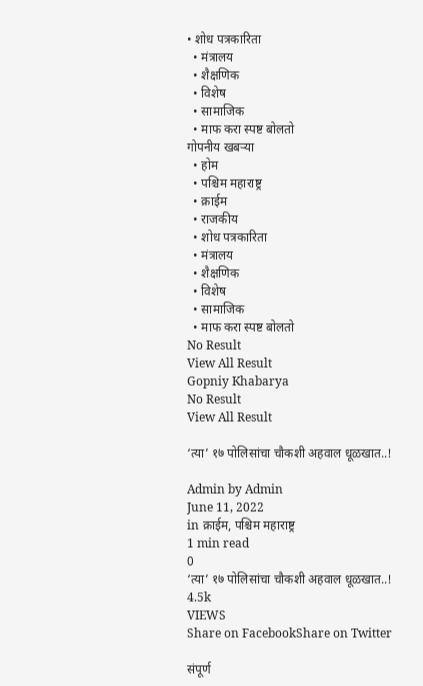• शोध पत्रकारिता
  • मंत्रालय
  • शैक्षणिक
  • विशेष
  • सामाजिक
  • माफ करा स्पष्ट बोलतो
गोपनीय खबऱ्या
  • होम
  • पश्चिम महाराष्ट्र
  • क्राईम
  • राजकीय
  • शोध पत्रकारिता
  • मंत्रालय
  • शैक्षणिक
  • विशेष
  • सामाजिक
  • माफ करा स्पष्ट बोलतो
No Result
View All Result
Gopniy Khabarya
No Result
View All Result

‘त्या’ १७ पोलिसांचा चौकशी अहवाल धूळखात..!

Admin by Admin
June 11, 2022
in क्राईम, पश्चिम महाराष्ट्र
1 min read
0
‘त्या’ १७ पोलिसांचा चौकशी अहवाल धूळखात..!
4.5k
VIEWS
Share on FacebookShare on Twitter

संपूर्ण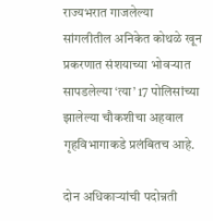राज्यभरात गाजलेल्या सांगलीतील अनिकेत कोथळे खून प्रकरणात संशयाच्या भोवर्‍यात सापडलेल्या ‘त्या’ 17 पोलिसांच्या झालेल्या चौकशीचा अहवाल गृहविभागाकडे प्रलंबितच आहे.

दोन अधिकार्‍यांची पदोन्नती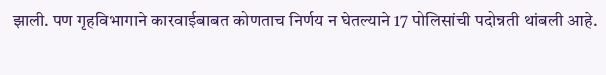झाली. पण गृहविभागाने कारवाईबाबत कोणताच निर्णय न घेतल्याने 17 पोलिसांची पदोन्नती थांबली आहे.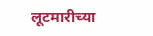लूटमारीच्या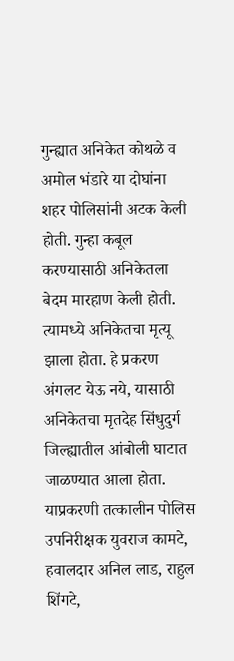गुन्ह्यात अनिकेत कोथळे व अमोल भंडारे या दोघांना शहर पोलिसांनी अटक केली होती. गुन्हा कबूल करण्यासाठी अनिकेतला बेदम मारहाण केली होती. त्यामध्ये अनिकेतचा मृत्यू झाला होता. हे प्रकरण अंगलट येऊ नये, यासाठी अनिकेतचा मृतदेह सिंधुदुर्ग जिल्ह्यातील आंबोली घाटात जाळण्यात आला होता. याप्रकरणी तत्कालीन पोलिस उपनिरीक्षक युवराज कामटे, हवालदार अनिल लाड, राहुल शिंगटे,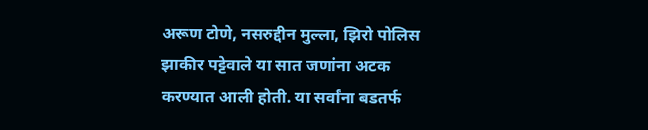अरूण टोणे, नसरुद्दीन मुल्ला, झिरो पोलिस झाकीर पट्टेवाले या सात जणांना अटक करण्यात आली होती. या सर्वांना बडतर्फ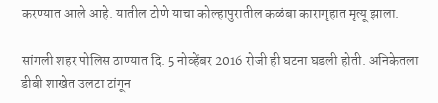करण्यात आले आहे. यातील टोणे याचा कोल्हापुरातील कळंबा कारागृहात मृत्यू झाला.

सांगली शहर पोलिस ठाण्यात दि. 5 नोव्हेंबर 2016 रोजी ही घटना घडली होती. अनिकेतला डीबी शाखेत उलटा टांगून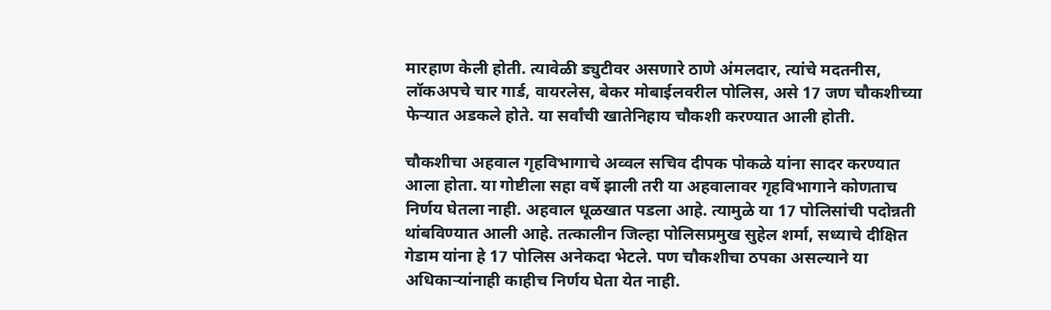मारहाण केली होती. त्यावेळी ड्युटीवर असणारे ठाणे अंमलदार, त्यांचे मदतनीस, लॉकअपचे चार गार्ड, वायरलेस, बेकर मोबाईलवरील पोलिस, असे 17 जण चौकशीच्या फेर्‍यात अडकले होते. या सर्वांची खातेनिहाय चौकशी करण्यात आली होती.

चौकशीचा अहवाल गृहविभागाचे अव्वल सचिव दीपक पोकळे यांना सादर करण्यात आला होता. या गोष्टीला सहा वर्षे झाली तरी या अहवालावर गृहविभागाने कोणताच निर्णय घेतला नाही. अहवाल धूळखात पडला आहे. त्यामुळे या 17 पोलिसांची पदोन्नती थांबविण्यात आली आहे. तत्कालीन जिल्हा पोलिसप्रमुख सुहेल शर्मा, सध्याचे दीक्षित गेडाम यांना हे 17 पोलिस अनेकदा भेटले. पण चौकशीचा ठपका असल्याने या अधिकार्‍यांनाही काहीच निर्णय घेता येत नाही.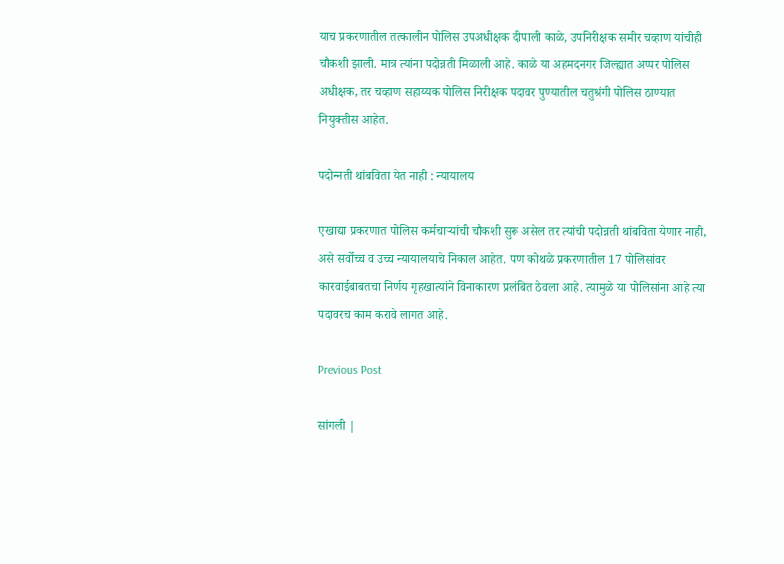याच प्रकरणातील तत्कालीन पोलिस उपअधीक्षक दीपाली काळे, उपनिरीक्षक समीर चव्हाण यांचीही चौकशी झाली. मात्र त्यांना पदोन्नती मिळाली आहे. काळे या अहमदनगर जिल्ह्यात अप्पर पोलिस अधीक्षक, तर चव्हाण सहाय्यक पोलिस निरीक्षक पदावर पुण्यातील चतुश्रंगी पोलिस ठाण्यात नियुक्तीस आहेत.

पदोन्‍नती थांबविता येत नाही : न्यायालय

एखाद्या प्रकरणात पोलिस कर्मचार्‍यांची चौकशी सुरू असेल तर त्यांची पदोन्नती थांबविता येणार नाही, असे सर्वोच्च व उच्च न्यायालयाचे निकाल आहेत. पण कोथळे प्रकरणातील 17 पोलिसांवर कारवाईबाबतचा निर्णय गृहखात्यांने विनाकारण प्रलंबित ठेवला आहे. त्यामुळे या पोलिसांना आहे त्या पदावरच काम करावे लागत आहे.

Previous Post

सांगली |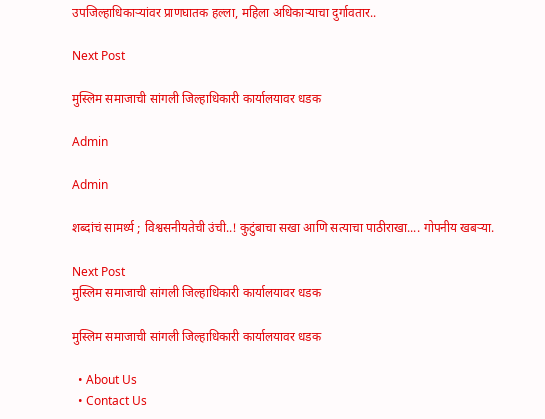उपजिल्हाधिकाऱ्यांवर प्राणघातक हल्ला, महिला अधिकाऱ्याचा दुर्गावतार..

Next Post

मुस्लिम समाजाची सांगली जिल्हाधिकारी कार्यालयावर धडक

Admin

Admin

शब्दांचं सामर्थ्य ; विश्वसनीयतेची उंची..! कुटुंबाचा सखा आणि सत्याचा पाठीराखा.... गोपनीय खबऱ्या.

Next Post
मुस्लिम समाजाची सांगली जिल्हाधिकारी कार्यालयावर धडक

मुस्लिम समाजाची सांगली जिल्हाधिकारी कार्यालयावर धडक

  • About Us
  • Contact Us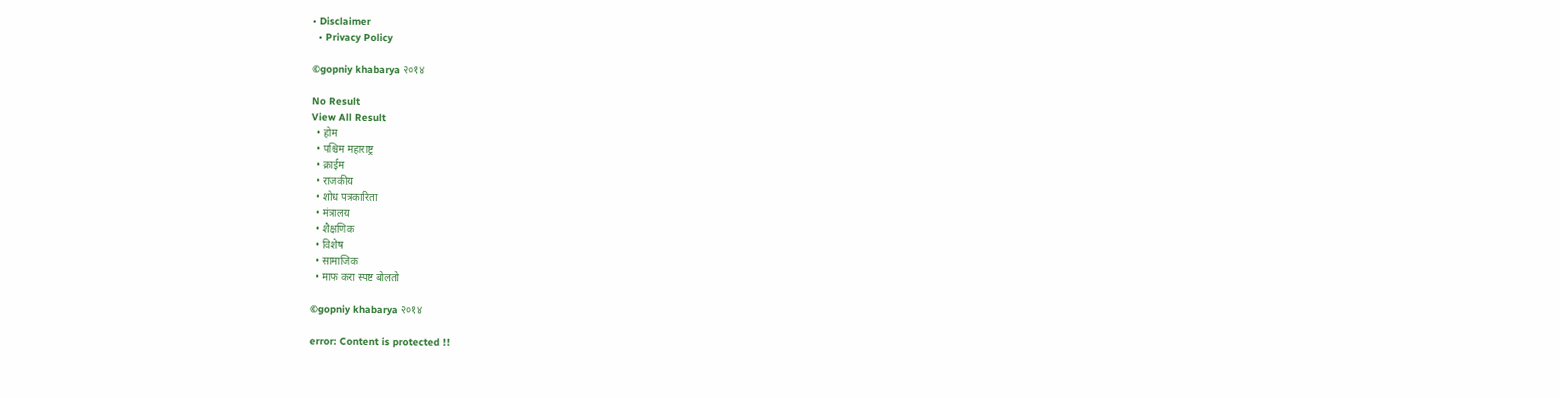• Disclaimer
  • Privacy Policy

©gopniy khabarya २०१४

No Result
View All Result
  • होम
  • पश्चिम महाराष्ट्र
  • क्राईम
  • राजकीय
  • शोध पत्रकारिता
  • मंत्रालय
  • शैक्षणिक
  • विशेष
  • सामाजिक
  • माफ करा स्पष्ट बोलतो

©gopniy khabarya २०१४

error: Content is protected !!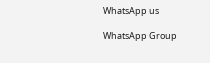WhatsApp us

WhatsApp Group